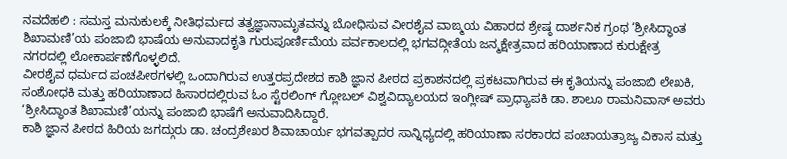ನವದೆಹಲಿ : ಸಮಸ್ತ ಮನುಕುಲಕ್ಕೆ ನೀತಿಧರ್ಮದ ತತ್ವಜ್ಞಾನಾಮೃತವನ್ನು ಬೋಧಿಸುವ ವೀರಶೈವ ವಾಙ್ಮಯ ವಿಹಾರದ ಶ್ರೇಷ್ಠ ದಾರ್ಶನಿಕ ಗ್ರಂಥ ‘ಶ್ರೀಸಿದ್ಧಾಂತ ಶಿಖಾಮಣಿ’ಯ ಪಂಜಾಬಿ ಭಾಷೆಯ ಅನುವಾದಕೃತಿ ಗುರುಪೂರ್ಣಿಮೆಯ ಪರ್ವಕಾಲದಲ್ಲಿ ಭಗವದ್ಗೀತೆಯ ಜನ್ಮಕ್ಷೇತ್ರವಾದ ಹರಿಯಾಣಾದ ಕುರುಕ್ಷೇತ್ರ ನಗರದಲ್ಲಿ ಲೋಕಾರ್ಪಣೆಗೊಳ್ಳಲಿದೆ.
ವೀರಶೈವ ಧರ್ಮದ ಪಂಚಪೀಠಗಳಲ್ಲಿ ಒಂದಾಗಿರುವ ಉತ್ತರಪ್ರದೇಶದ ಕಾಶಿ ಜ್ಞಾನ ಪೀಠದ ಪ್ರಕಾಶನದಲ್ಲಿ ಪ್ರಕಟವಾಗಿರುವ ಈ ಕೃತಿಯನ್ನು ಪಂಜಾಬಿ ಲೇಖಕಿ, ಸಂಶೋಧಕಿ ಮತ್ತು ಹರಿಯಾಣಾದ ಹಿಸಾರದಲ್ಲಿರುವ ಓಂ ಸ್ಟೆರಲಿಂಗ್ ಗ್ಲೋಬಲ್ ವಿಶ್ವವಿದ್ಯಾಲಯದ ಇಂಗ್ಲೀಷ್ ಪ್ರಾಧ್ಯಾಪಕಿ ಡಾ. ಶಾಲೂ ರಾಮನಿವಾಸ್ ಅವರು ‘ಶ್ರೀಸಿದ್ಧಾಂತ ಶಿಖಾಮಣಿ’ಯನ್ನು ಪಂಜಾಬಿ ಭಾಷೆಗೆ ಅನುವಾದಿಸಿದ್ದಾರೆ.
ಕಾಶಿ ಜ್ಞಾನ ಪೀಠದ ಹಿರಿಯ ಜಗದ್ಗುರು ಡಾ. ಚಂದ್ರಶೇಖರ ಶಿವಾಚಾರ್ಯ ಭಗವತ್ಪಾದರ ಸಾನ್ನಿಧ್ಯದಲ್ಲಿ ಹರಿಯಾಣಾ ಸರಕಾರದ ಪಂಚಾಯತ್ರಾಜ್ಯ ವಿಕಾಸ ಮತ್ತು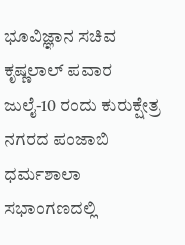ಭೂವಿಜ್ಞಾನ ಸಚಿವ ಕೃಷ್ಣಲಾಲ್ ಪವಾರ ಜುಲೈ-10 ರಂದು ಕುರುಕ್ಷೇತ್ರ ನಗರದ ಪಂಜಾಬಿ ಧರ್ಮಶಾಲಾ ಸಭಾಂಗಣದಲ್ಲಿ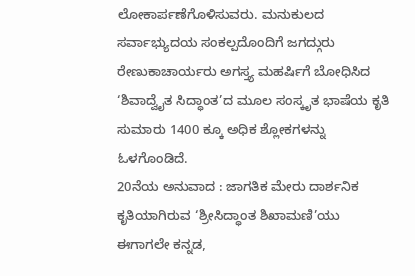ಲೋಕಾರ್ಪಣೆಗೊಳಿಸುವರು. ಮನುಕುಲದ ಸರ್ವಾಭ್ಯುದಯ ಸಂಕಲ್ಪದೊಂದಿಗೆ ಜಗದ್ಗುರು ರೇಣುಕಾಚಾರ್ಯರು ಅಗಸ್ತ್ಯ ಮಹರ್ಷಿಗೆ ಬೋಧಿಸಿದ ‘ಶಿವಾದ್ವೈತ ಸಿದ್ಧಾಂತ’ದ ಮೂಲ ಸಂಸ್ಕೃತ ಭಾಷೆಯ ಕೃತಿ ಸುಮಾರು 1400 ಕ್ಕೂ ಅಧಿಕ ಶ್ಲೋಕಗಳನ್ನು ಓಳಗೊಂಡಿದೆ.
20ನೆಯ ಅನುವಾದ : ಜಾಗತಿಕ ಮೇರು ದಾರ್ಶನಿಕ ಕೃತಿಯಾಗಿರುವ ‘ಶ್ರೀಸಿದ್ಧಾಂತ ಶಿಖಾಮಣಿ’ಯು ಈಗಾಗಲೇ ಕನ್ನಡ,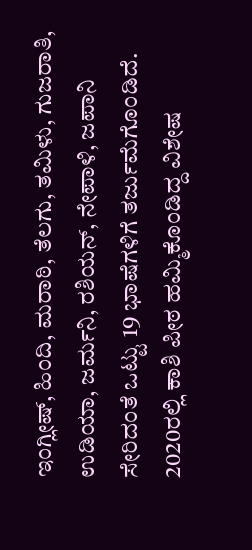ಇಂಗ್ಲೀಷ್, ಹಿಂದಿ, ಮರಾಠಿ, ತೆಲಗು, ತಮಿಳು, ಗುಜರಾತಿ, ಉಡಿಯಾ, ಜರ್ಮನಿ, ರಶಿಯನ್, ನೇಪಾಳಿ, ಜಪಾನಿ ಸೇರಿದಂತೆ ಒಟ್ಟು 19 ಭಾಷೆಗಳಿಗೆ ತರ್ಜುಮೆಗೊಂಡಿದೆ. 2020ರಲ್ಲಿ ಕಾಶಿ ಪೀಠ ಹಮ್ಮಿಕೊಂಡಿದ್ದ ವಿಶೇಷ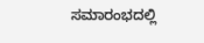ಸಮಾರಂಭದಲ್ಲಿ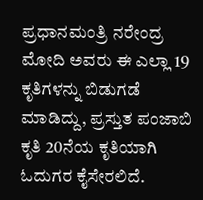ಪ್ರಧಾನಮಂತ್ರಿ ನರೇಂದ್ರ ಮೋದಿ ಅವರು ಈ ಎಲ್ಲಾ 19 ಕೃತಿಗಳನ್ನು ಬಿಡುಗಡೆ ಮಾಡಿದ್ದು, ಪ್ರಸ್ತುತ ಪಂಜಾಬಿ ಕೃತಿ 20ನೆಯ ಕೃತಿಯಾಗಿ ಓದುಗರ ಕೈಸೇರಲಿದೆ.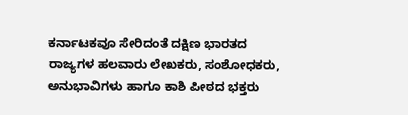ಕರ್ನಾಟಕವೂ ಸೇರಿದಂತೆ ದಕ್ಷಿಣ ಭಾರತದ ರಾಜ್ಯಗಳ ಹಲವಾರು ಲೇಖಕರು, ಸಂಶೋಧಕರು, ಅನುಭಾವಿಗಳು ಹಾಗೂ ಕಾಶಿ ಪೀಠದ ಭಕ್ತರು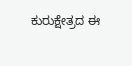ಕುರುಕ್ಷೇತ್ರದ ಈ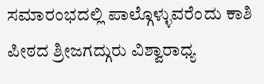ಸಮಾರಂಭದಲ್ಲಿ ಪಾಲ್ಗೊಳ್ಳುವರೆಂದು ಕಾಶಿ ಪೀಠದ ಶ್ರೀಜಗದ್ಗುರು ವಿಶ್ವಾರಾಧ್ಯ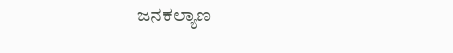ಜನಕಲ್ಯಾಣ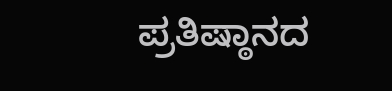ಪ್ರತಿಷ್ಠಾನದ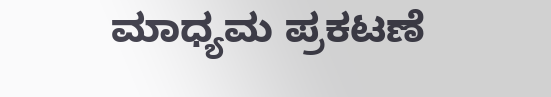ಮಾಧ್ಯಮ ಪ್ರಕಟಣೆ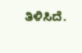ತಿಳಿಸಿದೆ.